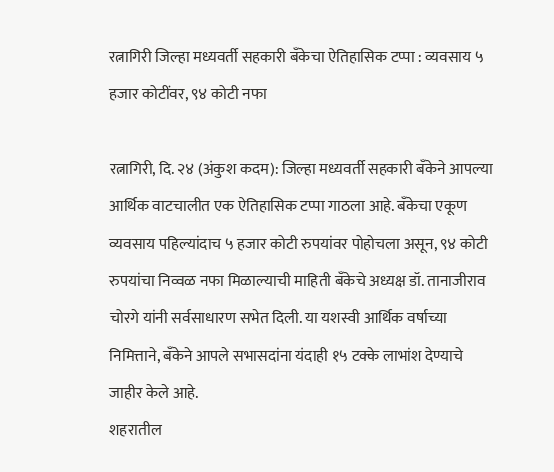रत्नागिरी जिल्हा मध्यवर्ती सहकारी बँकेचा ऐतिहासिक टप्पा : व्यवसाय ५ हजार कोटींवर, ९४ कोटी नफा

रत्नागिरी, दि. २४ (अंकुश कदम): जिल्हा मध्यवर्ती सहकारी बँकेने आपल्या आर्थिक वाटचालीत एक ऐतिहासिक टप्पा गाठला आहे. बँकेचा एकूण व्यवसाय पहिल्यांदाच ५ हजार कोटी रुपयांवर पोहोचला असून, ९४ कोटी रुपयांचा निव्वळ नफा मिळाल्याची माहिती बँकेचे अध्यक्ष डॉ. तानाजीराव चोरगे यांनी सर्वसाधारण सभेत दिली. या यशस्वी आर्थिक वर्षाच्या निमित्ताने, बँकेने आपले सभासदांना यंदाही १५ टक्के लाभांश देण्याचे जाहीर केले आहे.
शहरातील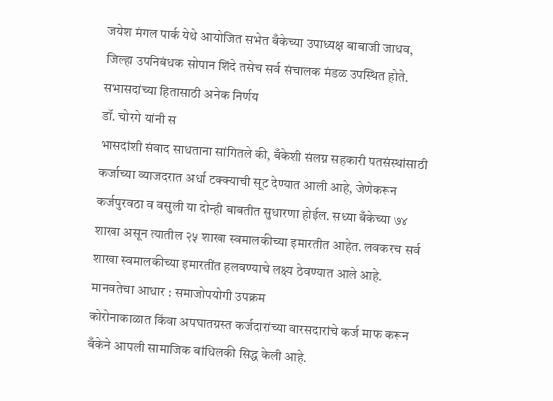जयेश मंगल पार्क येथे आयोजित सभेत बँकेच्या उपाध्यक्ष बाबाजी जाधव, जिल्हा उपनिबंधक सोपान शिंदे तसेच सर्व संचालक मंडळ उपस्थित होते.
सभासदांच्या हितासाठी अनेक निर्णय
डॉ. चोरगे यांनी स
भासदांशी संवाद साधताना सांगितले की, बँकेशी संलग्न सहकारी पतसंस्थांसाठी कर्जाच्या व्याजदरात अर्धा टक्क्याची सूट देण्यात आली आहे, जेणेकरून कर्जपुरवठा व वसुली या दोन्ही बाबतीत सुधारणा होईल. सध्या बँकेच्या ७४ शाखा असून त्यातील २५ शाखा स्वमालकीच्या इमारतीत आहेत. लवकरच सर्व शाखा स्वमालकीच्या इमारतींत हलवण्याचे लक्ष्य ठेवण्यात आले आहे.
मानवतेचा आधार : समाजोपयोगी उपक्रम
कोरोनाकाळात किंवा अपघातग्रस्त कर्जदारांच्या वारसदारांचे कर्ज माफ करून बँकेने आपली सामाजिक बांधिलकी सिद्ध केली आहे.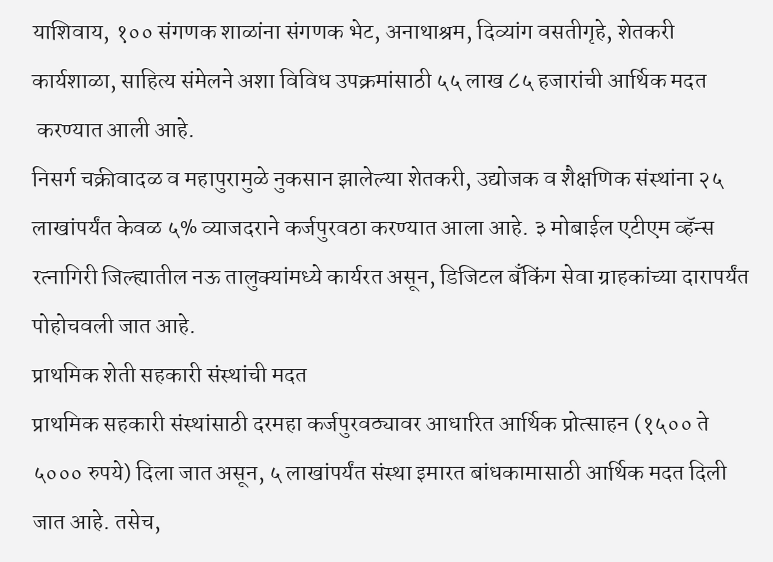याशिवाय, १०० संगणक शाळांना संगणक भेट, अनाथाश्रम, दिव्यांग वसतीगृहे, शेतकरी कार्यशाळा, साहित्य संमेलने अशा विविध उपक्रमांसाठी ५५ लाख ८५ हजारांची आर्थिक मदत
 करण्यात आली आहे.
निसर्ग चक्रीवादळ व महापुरामुळे नुकसान झालेल्या शेतकरी, उद्योजक व शैक्षणिक संस्थांना २५ लाखांपर्यंत केवळ ५% व्याजदराने कर्जपुरवठा करण्यात आला आहे. ३ मोबाईल एटीएम व्हॅन्स रत्नागिरी जिल्ह्यातील नऊ तालुक्यांमध्ये कार्यरत असून, डिजिटल बँकिंग सेवा ग्राहकांच्या दारापर्यंत पोहोचवली जात आहे.
प्राथमिक शेती सहकारी संस्थांची मदत
प्राथमिक सहकारी संस्थांसाठी दरमहा कर्जपुरवठ्यावर आधारित आर्थिक प्रोत्साहन (१५०० ते ५००० रुपये) दिला जात असून, ५ लाखांपर्यंत संस्था इमारत बांधकामासाठी आर्थिक मदत दिली जात आहे. तसेच,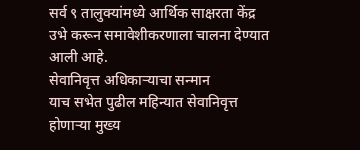सर्व ९ तालुक्यांमध्ये आर्थिक साक्षरता केंद्र उभे करून समावेशीकरणाला चालना देण्यात आली आहे.
सेवानिवृत्त अधिकाऱ्याचा सन्मान
याच सभेत पुढील महिन्यात सेवानिवृत्त होणाऱ्या मुख्य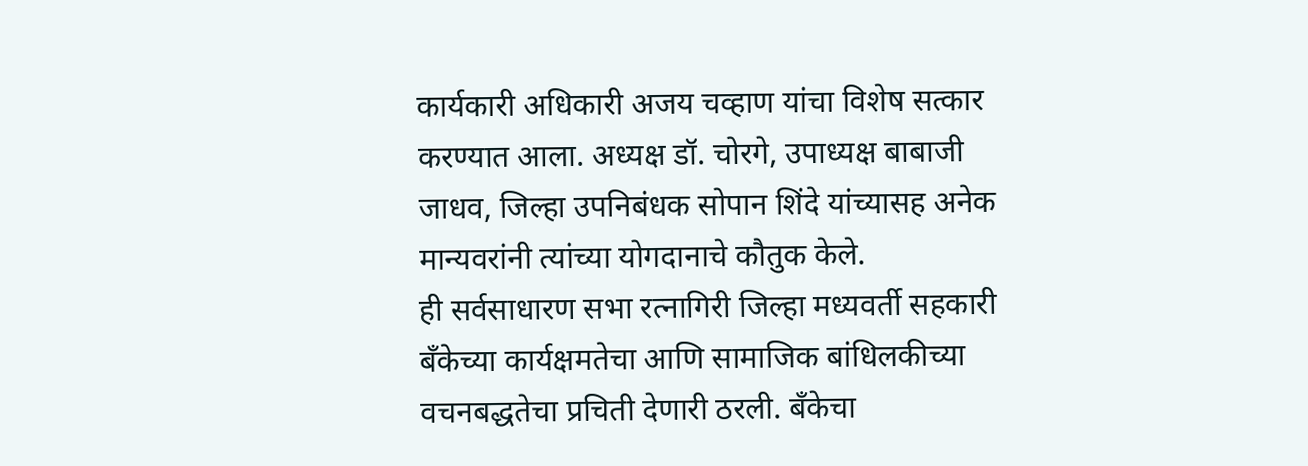कार्यकारी अधिकारी अजय चव्हाण यांचा विशेष सत्कार करण्यात आला. अध्यक्ष डॉ. चोरगे, उपाध्यक्ष बाबाजी जाधव, जिल्हा उपनिबंधक सोपान शिंदे यांच्यासह अनेक मान्यवरांनी त्यांच्या योगदानाचे कौतुक केले.
ही सर्वसाधारण सभा रत्नागिरी जिल्हा मध्यवर्ती सहकारी बँकेच्या कार्यक्षमतेचा आणि सामाजिक बांधिलकीच्या वचनबद्धतेचा प्रचिती देणारी ठरली. बँकेचा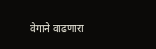वेगाने वाढणारा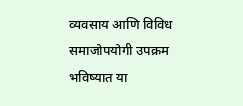व्यवसाय आणि विविध समाजोपयोगी उपक्रम भविष्यात या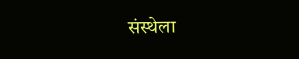संस्थेला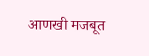आणखी मजबूत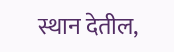स्थान देतील,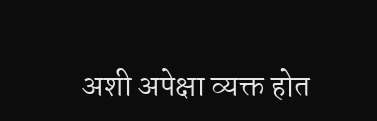अशी अपेक्षा व्यक्त होत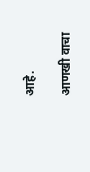आहे.

आणखी वाचा